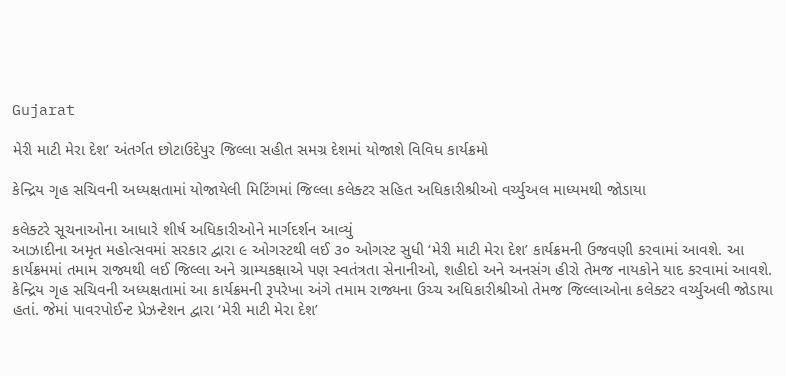Gujarat

મેરી માટી મેરા દેશ’ અંતર્ગત છોટાઉદેપુર જિલ્લા સહીત સમગ્ર દેશમાં યોજાશે વિવિધ કાર્યક્રમો

કેન્દ્રિય ગૃહ સચિવની અધ્યક્ષતામાં યોજાયેલી મિટિંગમાં જિલ્લા કલેક્ટર સહિત અધિકારીશ્રીઓ વર્ચ્યુઅલ માધ્યમથી જોડાયા

કલેક્ટરે સૂચનાઓના આધારે શીર્ષ અધિકારીઓને માર્ગદર્શન આવ્યું
આઝાદીના અમૃત મહોત્સવમાં સરકાર દ્વારા ૯ ઓગસ્ટથી લઈ ૩૦ ઓગસ્ટ સુધી ‘મેરી માટી મેરા દેશ’ કાર્યક્રમની ઉજવણી કરવામાં આવશે. આ કાર્યક્રમમાં તમામ રાજ્યથી લઈ જિલ્લા અને ગ્રામ્યકક્ષાએ પણ સ્વતંત્રતા સેનાનીઓ, શહીદો અને અનસંગ હીરો તેમજ નાયકોને યાદ કરવામાં આવશે. કેન્દ્રિય ગૃહ સચિવની અધ્યક્ષતામાં આ કાર્યક્રમની રૂપરેખા અંગે તમામ રાજ્યના ઉચ્ચ અધિકારીશ્રીઓ તેમજ જિલ્લાઓના કલેક્ટર વર્ચ્યુઅલી જોડાયા હતાં. જેમાં પાવરપોઈન્ટ પ્રેઝન્ટેશન દ્વારા ‘મેરી માટી મેરા દેશ’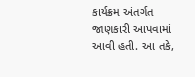કાર્યક્રમ અંતર્ગત જાણકારી આપવામાં આવી હતી. આ તકે,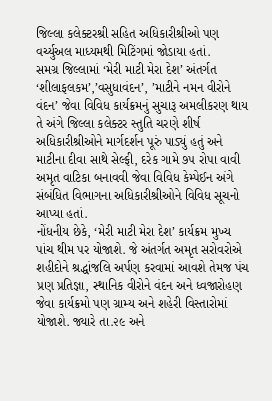જિલ્લા કલેક્ટરશ્રી સહિત અધિકારીશ્રીઓ પણ વર્ચ્યુઅલ માધ્યમથી મિટિંગમાં જોડાયા હતાં.
સમગ્ર જિલ્લામાં ‘મેરી માટી મેરા દેશ’ અંતર્ગત ‘શીલાફલકમ’,’વસુધાવંદન’, ’માટીને નમન વીરોને વંદન’ જેવા વિવિધ કાર્યક્રમનું સુચારૂ અમલીકરણ થાય તે અંગે જિલ્લા કલેક્ટર સ્તુતિ ચરણે શીર્ષ અધિકારીશ્રીઓને માર્ગદર્શન પૂરું પાડ્યું હતું અને માટીના દીવા સાથે સેલ્ફી, દરેક ગામે ૭૫ રોપા વાવી અમૃત વાટિકા બનાવવી જેવા વિવિધ કેમ્પેઈન અંગે સંબંધિત વિભાગના અધિકારીશ્રીઓને વિવિધ સૂચનો આપ્યા હતાં.
નોંધનીય છેકે, ‘મેરી માટી મેરા દેશ’ કાર્યક્રમ મુખ્ય પાંચ થીમ પર યોજાશે. જે અંતર્ગત અમૃત સરોવરોએ શહીદોને શ્રદ્ધાંજલિ અર્પણ કરવામાં આવશે તેમજ પંચ પ્રણ પ્રતિજ્ઞા, સ્થાનિક વીરોને વંદન અને ધ્વજારોહણ જેવા કાર્યક્રમો પણ ગ્રામ્ય અને શહેરી વિસ્તારોમાં યોજાશે. જ્યારે તા.૨૯ અને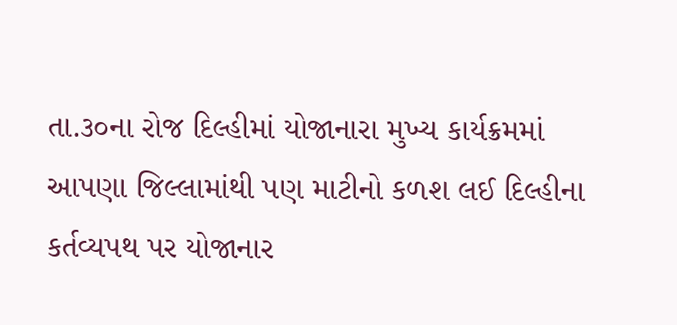તા.૩૦ના રોજ દિલ્હીમાં યોજાનારા મુખ્ય કાર્યક્રમમાં આપણા જિલ્લામાંથી પણ માટીનો કળશ લઈ દિલ્હીના કર્તવ્યપથ પર યોજાનાર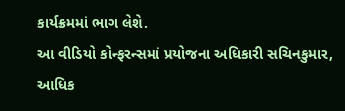કાર્યક્રમમાં ભાગ લેશે.
આ વીડિયો કોન્ફરન્સમાં પ્રયોજના અધિકારી સચિનકુમાર, આધિક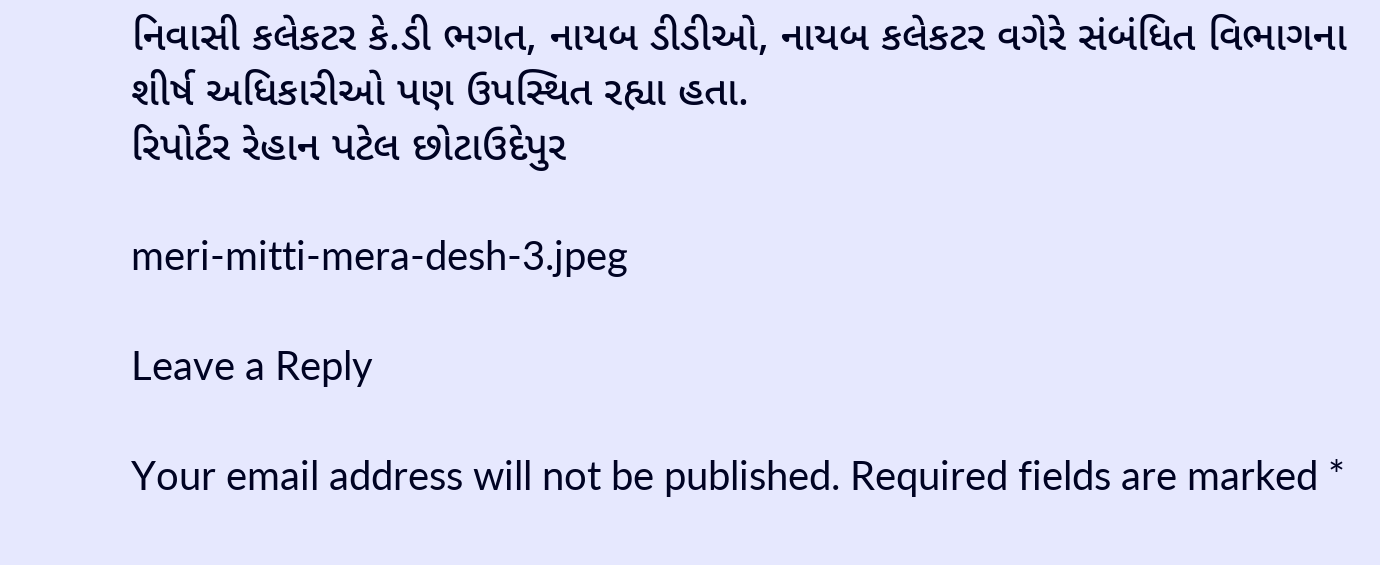નિવાસી કલેકટર કે.ડી ભગત, નાયબ ડીડીઓ, નાયબ કલેકટર વગેરે સંબંધિત વિભાગના શીર્ષ અધિકારીઓ પણ ઉપસ્થિત રહ્યા હતા.
રિપોર્ટર રેહાન પટેલ છોટાઉદેપુર

meri-mitti-mera-desh-3.jpeg

Leave a Reply

Your email address will not be published. Required fields are marked *